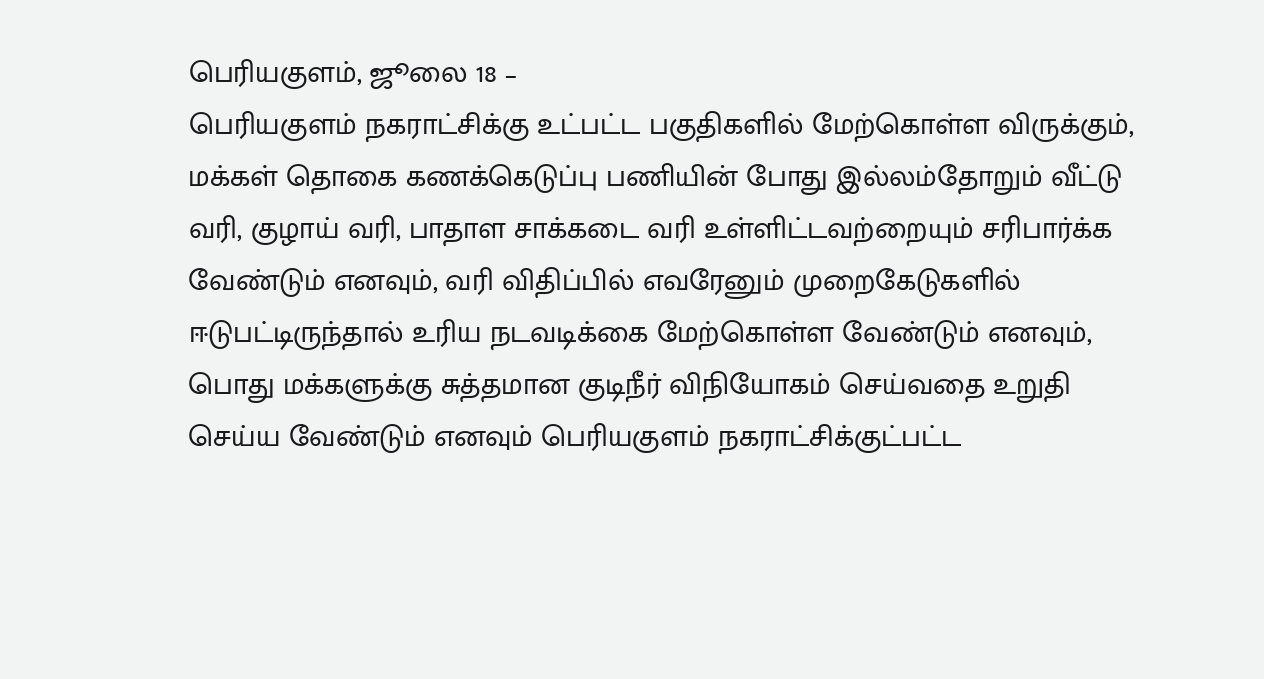பெரியகுளம், ஜூலை 18 –
பெரியகுளம் நகராட்சிக்கு உட்பட்ட பகுதிகளில் மேற்கொள்ள விருக்கும், மக்கள் தொகை கணக்கெடுப்பு பணியின் போது இல்லம்தோறும் வீட்டு வரி, குழாய் வரி, பாதாள சாக்கடை வரி உள்ளிட்டவற்றையும் சரிபார்க்க வேண்டும் எனவும், வரி விதிப்பில் எவரேனும் முறைகேடுகளில் ஈடுபட்டிருந்தால் உரிய நடவடிக்கை மேற்கொள்ள வேண்டும் எனவும், பொது மக்களுக்கு சுத்தமான குடிநீர் விநியோகம் செய்வதை உறுதி செய்ய வேண்டும் எனவும் பெரியகுளம் நகராட்சிக்குட்பட்ட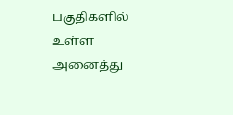பகுதிகளில் உள்ள அனைத்து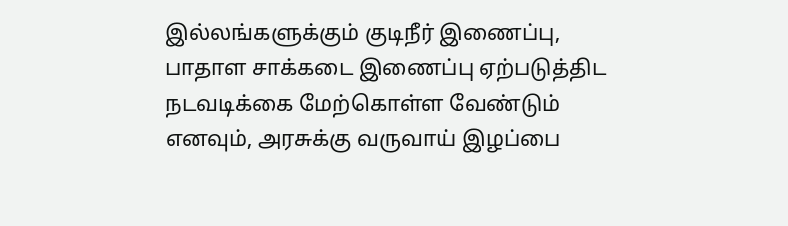இல்லங்களுக்கும் குடிநீர் இணைப்பு, பாதாள சாக்கடை இணைப்பு ஏற்படுத்திட நடவடிக்கை மேற்கொள்ள வேண்டும் எனவும், அரசுக்கு வருவாய் இழப்பை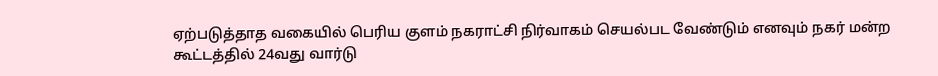ஏற்படுத்தாத வகையில் பெரிய குளம் நகராட்சி நிர்வாகம் செயல்பட வேண்டும் எனவும் நகர் மன்ற கூட்டத்தில் 24வது வார்டு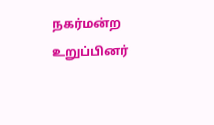நகர்மன்ற உறுப்பினர்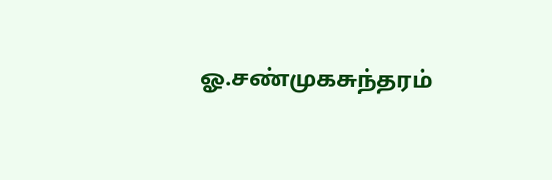ஓ.சண்முகசுந்தரம்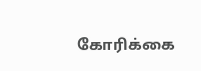கோரிக்கை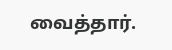வைத்தார்.